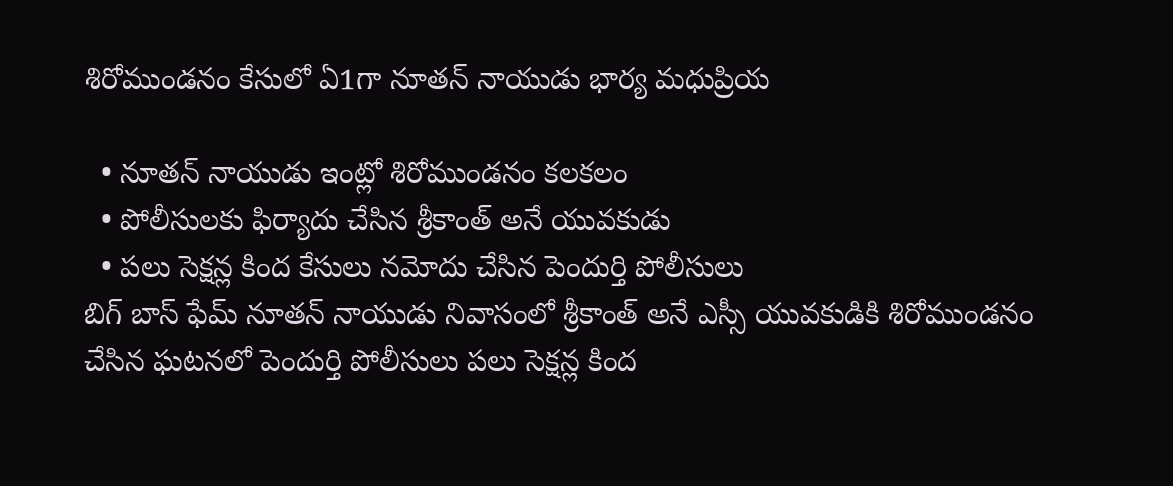శిరోముండనం కేసులో ఏ1గా నూతన్ నాయుడు భార్య మధుప్రియ

  • నూతన్ నాయుడు ఇంట్లో శిరోముండనం కలకలం
  • పోలీసులకు ఫిర్యాదు చేసిన శ్రీకాంత్ అనే యువకుడు
  • పలు సెక్షన్ల కింద కేసులు నమోదు చేసిన పెందుర్తి పోలీసులు
బిగ్ బాస్ ఫేమ్ నూతన్ నాయుడు నివాసంలో శ్రీకాంత్ అనే ఎస్సీ యువకుడికి శిరోముండనం చేసిన ఘటనలో పెందుర్తి పోలీసులు పలు సెక్షన్ల కింద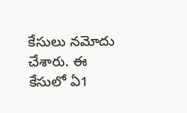కేసులు నమోదు చేశారు. ఈ కేసులో ఏ1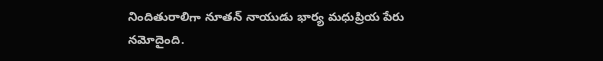నిందితురాలిగా నూతన్ నాయుడు భార్య మధుప్రియ పేరు నమోదైంది.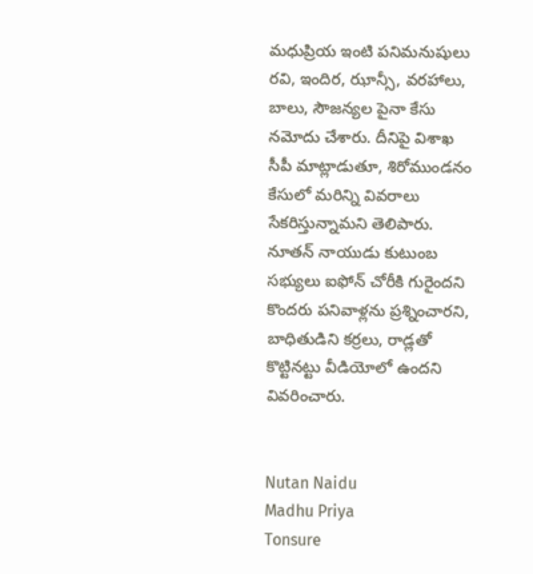మధుప్రియ ఇంటి పనిమనుషులు రవి, ఇందిర, ఝాన్సీ, వరహాలు, బాలు, సౌజన్యల పైనా కేసు నమోదు చేశారు. దీనిపై విశాఖ సీపీ మాట్లాడుతూ, శిరోముండనం కేసులో మరిన్ని వివరాలు సేకరిస్తున్నామని తెలిపారు. నూతన్ నాయుడు కుటుంబ సభ్యులు ఐఫోన్ చోరీకి గురైందని కొందరు పనివాళ్లను ప్రశ్నించారని, బాధితుడిని కర్రలు, రాడ్లతో కొట్టినట్టు వీడియోలో ఉందని వివరించారు.


Nutan Naidu
Madhu Priya
Tonsure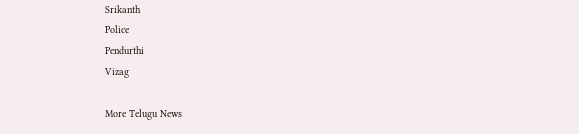Srikanth
Police
Pendurthi
Vizag

More Telugu News